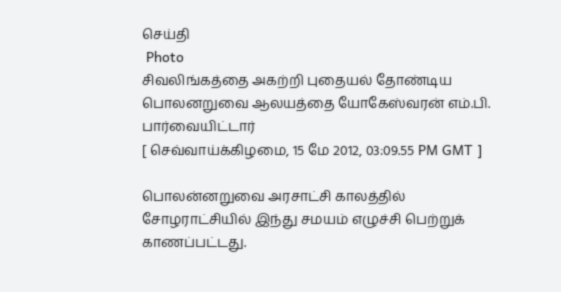செய்தி
 Photo
சிவலிங்கத்தை அகற்றி புதையல் தோண்டிய பொலனறுவை ஆலயத்தை யோகேஸ்வரன் எம்.பி. பார்வையிட்டார்
[ செவ்வாய்க்கிழமை, 15 மே 2012, 03:09.55 PM GMT ]

பொலன்னறுவை அரசாட்சி காலத்தில் சோழராட்சியில் இந்து சமயம் எழுச்சி பெற்றுக் காணப்பட்டது.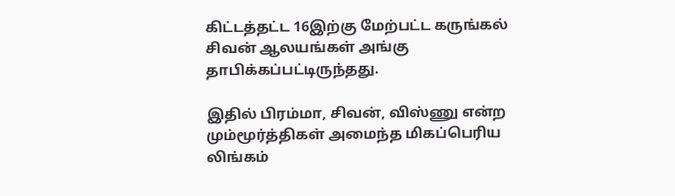கிட்டத்தட்ட 16இற்கு மேற்பட்ட கருங்கல் சிவன் ஆலயங்கள் அங்கு தாபிக்கப்பட்டிருந்தது.

இதில் பிரம்மா, சிவன், விஸ்ணு என்ற மும்மூர்த்திகள் அமைந்த மிகப்பெரிய லிங்கம்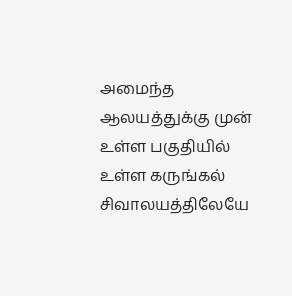அமைந்த ஆலயத்துக்கு முன் உள்ள பகுதியில் உள்ள கருங்கல் சிவாலயத்திலேயே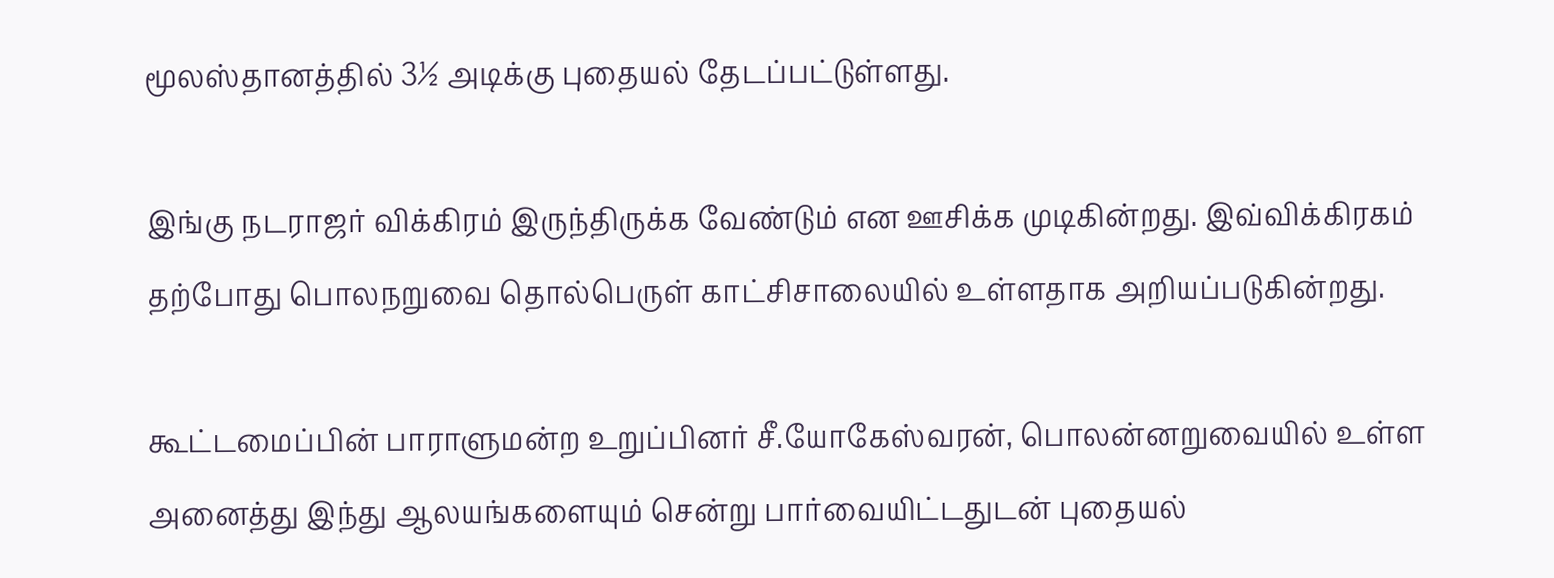மூலஸ்தானத்தில் 3½ அடிக்கு புதையல் தேடப்பட்டுள்ளது.

இங்கு நடராஜர் விக்கிரம் இருந்திருக்க வேண்டும் என ஊசிக்க முடிகின்றது. இவ்விக்கிரகம் தற்போது பொலநறுவை தொல்பெருள் காட்சிசாலையில் உள்ளதாக அறியப்படுகின்றது.

கூட்டமைப்பின் பாராளுமன்ற உறுப்பினர் சீ.யோகேஸ்வரன், பொலன்னறுவையில் உள்ள அனைத்து இந்து ஆலயங்களையும் சென்று பார்வையிட்டதுடன் புதையல்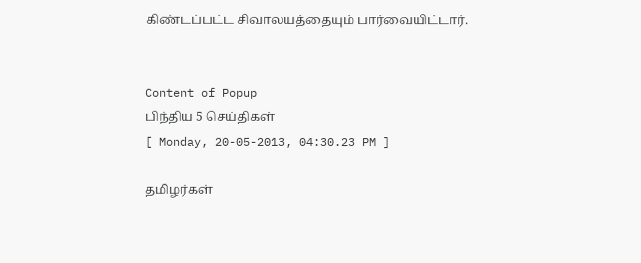கிண்டப்பட்ட சிவாலயத்தையும் பார்வையிட்டார்.


Content of Popup
பிந்திய 5 செய்திகள்
[ Monday, 20-05-2013, 04:30.23 PM ]

தமிழர்கள்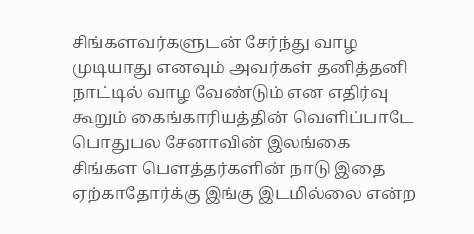சிங்களவர்களுடன் சேர்ந்து வாழ முடியாது எனவும் அவர்கள் தனித்தனி நாட்டில் வாழ வேண்டும் என எதிர்வு கூறும் கைங்காரியத்தின் வெளிப்பாடே பொதுபல சேனாவின் இலங்கை சிங்கள பௌத்தர்களின் நாடு இதை ஏற்காதோர்க்கு இங்கு இடமில்லை என்ற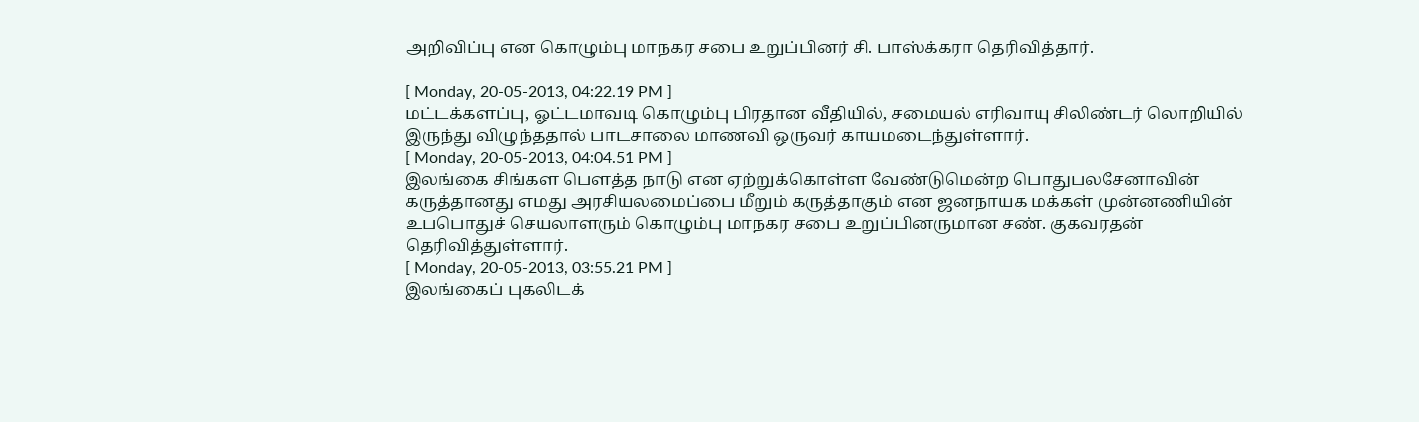அறிவிப்பு என கொழும்பு மாநகர சபை உறுப்பினர் சி. பாஸ்க்கரா தெரிவித்தார்.

[ Monday, 20-05-2013, 04:22.19 PM ]
மட்டக்களப்பு, ஓட்டமாவடி கொழும்பு பிரதான வீதியில், சமையல் எரிவாயு சிலிண்டர் லொறியில் இருந்து விழுந்ததால் பாடசாலை மாணவி ஒருவர் காயமடைந்துள்ளார்.
[ Monday, 20-05-2013, 04:04.51 PM ]
இலங்கை சிங்கள பௌத்த நாடு என ஏற்றுக்கொள்ள வேண்டுமென்ற பொதுபலசேனாவின் கருத்தானது எமது அரசியலமைப்பை மீறும் கருத்தாகும் என ஜனநாயக மக்கள் முன்னணியின் உபபொதுச் செயலாளரும் கொழும்பு மாநகர சபை உறுப்பினருமான சண். குகவரதன் தெரிவித்துள்ளார்.
[ Monday, 20-05-2013, 03:55.21 PM ]
இலங்கைப் புகலிடக்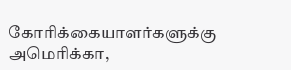கோரிக்கையாளர்களுக்கு அமெரிக்கா,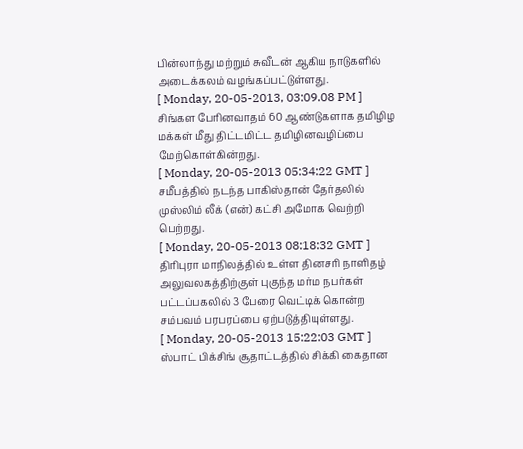பின்லாந்து மற்றும் சுவீடன் ஆகிய நாடுகளில் அடைக்கலம் வழங்கப்பட்டுள்ளது.
[ Monday, 20-05-2013, 03:09.08 PM ]
சிங்கள பேரினவாதம் 60 ஆண்டுகளாக தமிழிழ மக்கள் மீது திட்டமிட்ட தமிழினவழிப்பை மேற்கொள்கின்றது.
[ Monday, 20-05-2013 05:34:22 GMT ]
சமீபத்தில் நடந்த பாகிஸ்தான் தேர்தலில் முஸ்லிம் லீக் (என்) கட்சி அமோக வெற்றி பெற்றது.
[ Monday, 20-05-2013 08:18:32 GMT ]
திரிபுரா மாநிலத்தில் உள்ள தினசரி நாளிதழ் அலுவலகத்திற்குள் புகுந்த மர்ம நபர்கள் பட்டப்பகலில் 3 பேரை வெட்டிக் கொன்ற சம்பவம் பரபரப்பை ஏற்படுத்தியுள்ளது.
[ Monday, 20-05-2013 15:22:03 GMT ]
ஸ்பாட் பிக்சிங் சூதாட்டத்தில் சிக்கி கைதான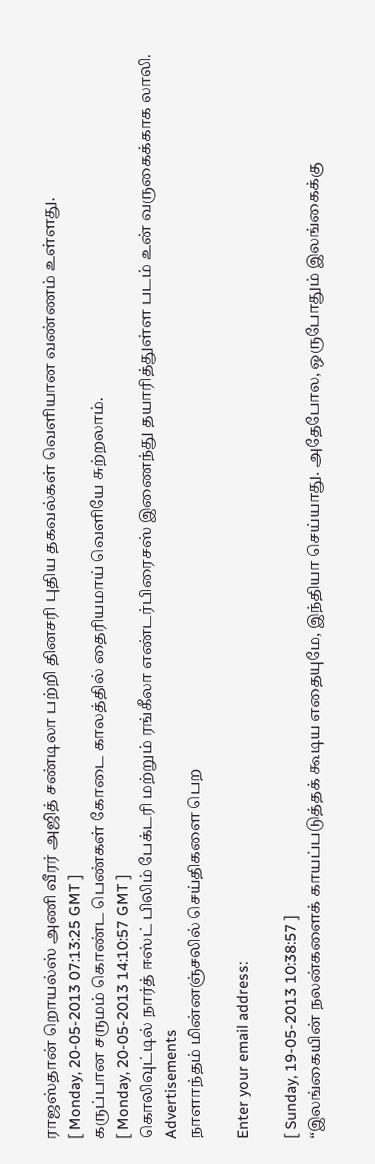ராஜஸ்தான் றொயல்ஸ் அணி வீரர் அஜித் சண்டிலா பற்றி தினசரி புதிய தகவல்கள் வெளியான வண்ணம் உள்ளது.
[ Monday, 20-05-2013 07:13:25 GMT ]
கருப்பான சருமம் கொண்ட பெண்கள் கோடை காலத்தில் தைரியமாய் வெளியே சுற்றலாம்.
[ Monday, 20-05-2013 14:10:57 GMT ]
கொலிவுட்டில் நா‌ர்‌த்‌ ஈஸ்‌ட்‌ பி‌லி‌ம்‌ பே‌க்‌டரி‌ மற்‌றும்‌ ரங்‌கீ‌லா‌ எண்‌டர்‌பி‌ரை‌சஸ்‌ இணை‌ந்‌து தயா‌ரி‌த்‌துள்‌ள படம்‌ உன்‌ வருகை‌க்‌கா‌க லா‌லி‌.
Advertisements
நாளாந்தம் மின்னஞ்சலில் செய்திகளை பெற

Enter your email address:

[ Sunday, 19-05-2013 10:38:57 ]
“இலங்கையின் நலன்களைக் காயப்படுத்தக் கூடிய எதையுமே, இந்தியா செய்யாது. அதேபோல, ஒருபோதும் இலங்கைக்கு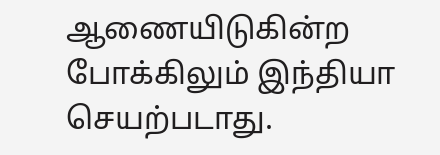ஆணையிடுகின்ற போக்கிலும் இந்தியா செயற்படாது.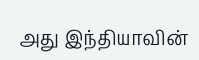அது இந்தியாவின்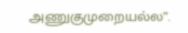அணுகுமுறையல்ல”.